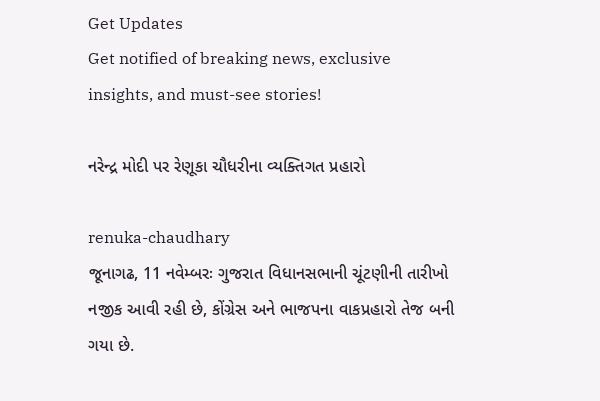Get Updates
Get notified of breaking news, exclusive insights, and must-see stories!

નરેન્દ્ર મોદી પર રેણૂકા ચૌધરીના વ્યક્તિગત પ્રહારો

renuka-chaudhary
જૂનાગઢ, 11 નવેમ્બરઃ ગુજરાત વિધાનસભાની ચૂંટણીની તારીખો નજીક આવી રહી છે, કોંગ્રેસ અને ભાજપના વાકપ્રહારો તેજ બની ગયા છે.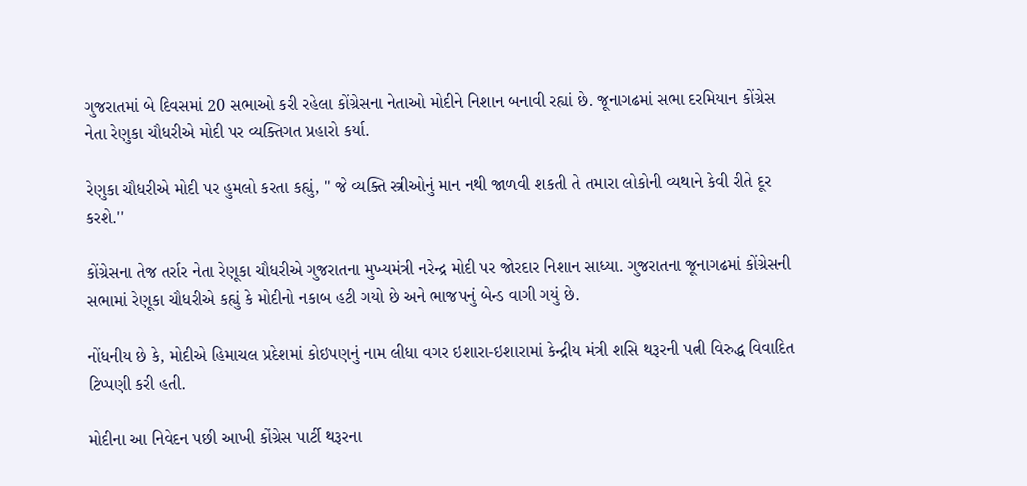ગુજરાતમાં બે દિવસમાં 20 સભાઓ કરી રહેલા કોંગ્રેસના નેતાઓ મોદીને નિશાન બનાવી રહ્યાં છે. જૂનાગઢમાં સભા દરમિયાન કોંગ્રેસ નેતા રેણુકા ચૌધરીએ મોદી પર વ્યક્તિગત પ્રહારો કર્યા.

રેણુકા ચૌધરીએ મોદી પર હુમલો કરતા કહ્યું, '' જે વ્યક્તિ સ્ત્રીઓનું માન નથી જાળવી શકતી તે તમારા લોકોની વ્યથાને કેવી રીતે દૂર કરશે.''

કોંગ્રેસના તેજ તર્રાર નેતા રેણૂકા ચૌધરીએ ગુજરાતના મુખ્યમંત્રી નરેન્દ્ર મોદી પર જોરદાર નિશાન સાધ્યા. ગુજરાતના જૂનાગઢમાં કોંગ્રેસની સભામાં રેણૂકા ચૌધરીએ કહ્યું કે મોદીનો નકાબ હટી ગયો છે અને ભાજપનું બેન્ડ વાગી ગયું છે.

નોંધનીય છે કે, મોદીએ હિમાચલ પ્રદેશમાં કોઇપણનું નામ લીધા વગર ઇશારા-ઇશારામાં કેન્દ્રીય મંત્રી શસિ થરૂરની પત્ની વિરુદ્ધ વિવાદિત ટિપ્પણી કરી હતી.

મોદીના આ નિવેદન પછી આખી કોંગ્રેસ પાર્ટી થરૂરના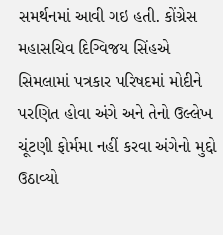સમર્થનમાં આવી ગઇ હતી. કોંગ્રેસ મહાસચિવ દિગ્વિજય સિંહએ સિમલામાં પત્રકાર પરિષદમાં મોદીને પરણિત હોવા અંગે અને તેનો ઉલ્લેખ ચૂંટણી ફોર્મમા નહીં કરવા અંગેનો મુદ્દો ઉઠાવ્યો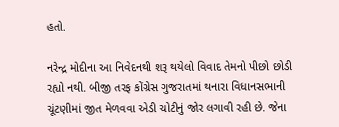હતો.

નરેન્દ્ર મોદીના આ નિવેદનથી શરૂ થયેલો વિવાદ તેમનો પીછો છોડી રહ્યો નથી. બીજી તરફ કોંગ્રેસ ગુજરાતમાં થનારા વિધાનસભાની ચૂંટણીમાં જીત મેળવવા એડી ચોટીનું જોર લગાવી રહી છે. જેના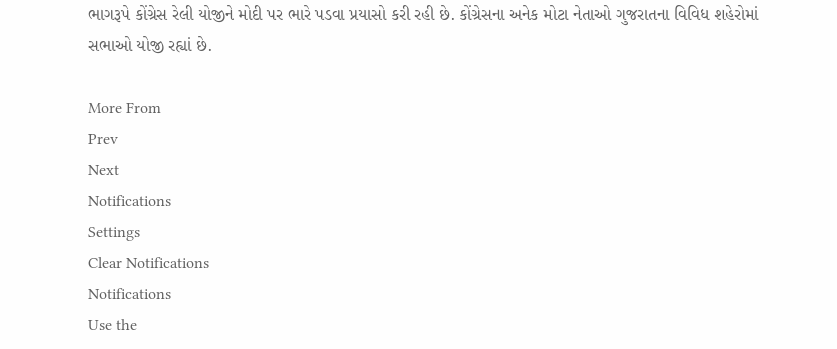ભાગરૂપે કોંગ્રેસ રેલી યોજીને મોદી પર ભારે પડવા પ્રયાસો કરી રહી છે. કોંગ્રેસના અનેક મોટા નેતાઓ ગુજરાતના વિવિધ શહેરોમાં સભાઓ યોજી રહ્યાં છે.

More From
Prev
Next
Notifications
Settings
Clear Notifications
Notifications
Use the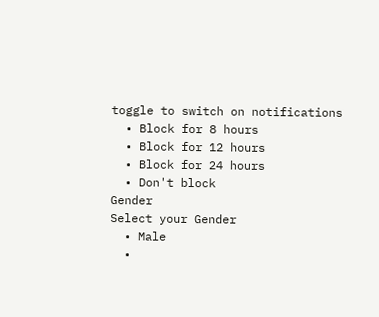toggle to switch on notifications
  • Block for 8 hours
  • Block for 12 hours
  • Block for 24 hours
  • Don't block
Gender
Select your Gender
  • Male
  •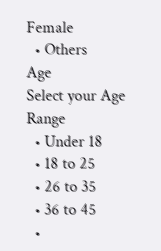Female
  • Others
Age
Select your Age Range
  • Under 18
  • 18 to 25
  • 26 to 35
  • 36 to 45
  •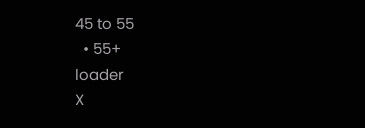45 to 55
  • 55+
loader
X